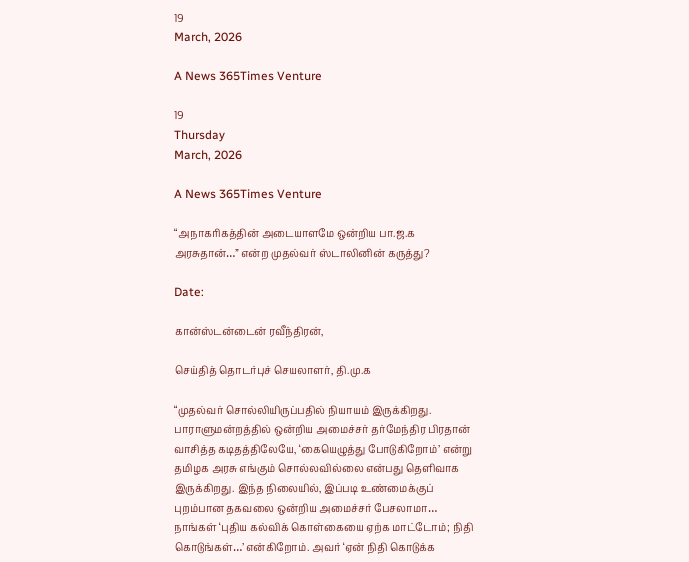19
March, 2026

A News 365Times Venture

19
Thursday
March, 2026

A News 365Times Venture

“அநாகரிகத்தின் அடையாளமே ஒன்றிய பா.ஜ.க அரசுதான்…” என்ற முதல்வர் ஸ்டாலினின் கருத்து?

Date:

கான்ஸ்டன்டைன் ரவீந்திரன்,

செய்தித் தொடர்புச் செயலாளர், தி.மு.க

“முதல்வர் சொல்லியிருப்பதில் நியாயம் இருக்கிறது. பாராளுமன்றத்தில் ஒன்றிய அமைச்சர் தர்மேந்திர பிரதான் வாசித்த கடிதத்திலேயே, ‘கையெழுத்து போடுகிறோம்’ என்று தமிழக அரசு எங்கும் சொல்லவில்லை என்பது தெளிவாக இருக்கிறது. இந்த நிலையில், இப்படி உண்மைக்குப் புறம்பான தகவலை ஒன்றிய அமைச்சர் பேசலாமா… நாங்கள் ‘புதிய கல்விக் கொள்கையை ஏற்க மாட்டோம்; நிதி கொடுங்கள்…’ என்கிறோம். அவர் ‘ஏன் நிதி கொடுக்க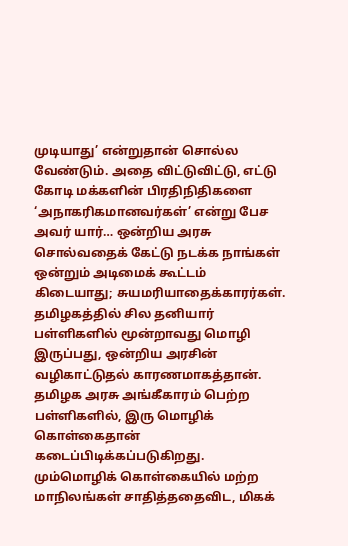முடியாது’ என்றுதான் சொல்ல வேண்டும். அதை விட்டுவிட்டு, எட்டு கோடி மக்களின் பிரதிநிதிகளை ‘அநாகரிகமானவர்கள்’ என்று பேச அவர் யார்… ஒன்றிய அரசு சொல்வதைக் கேட்டு நடக்க நாங்கள் ஒன்றும் அடிமைக் கூட்டம் கிடையாது; சுயமரியாதைக்காரர்கள். தமிழகத்தில் சில தனியார் பள்ளிகளில் மூன்றாவது மொழி இருப்பது, ஒன்றிய அரசின் வழிகாட்டுதல் காரணமாகத்தான். தமிழக அரசு அங்கீகாரம் பெற்ற பள்ளிகளில், இரு மொழிக் கொள்கைதான் கடைப்பிடிக்கப்படுகிறது. மும்மொழிக் கொள்கையில் மற்ற மாநிலங்கள் சாதித்ததைவிட, மிகக்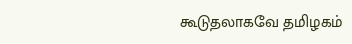கூடுதலாகவே தமிழகம்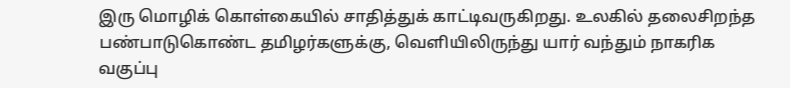இரு மொழிக் கொள்கையில் சாதித்துக் காட்டிவருகிறது. உலகில் தலைசிறந்த பண்பாடுகொண்ட தமிழர்களுக்கு, வெளியிலிருந்து யார் வந்தும் நாகரிக வகுப்பு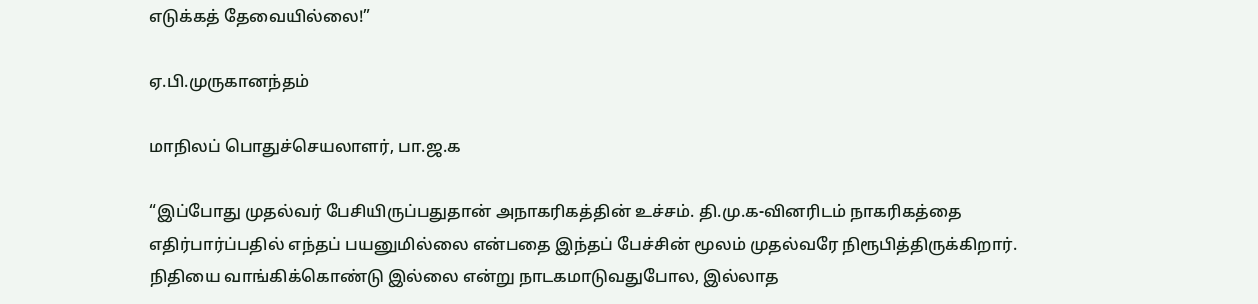எடுக்கத் தேவையில்லை!”

ஏ.பி.முருகானந்தம்

மாநிலப் பொதுச்செயலாளர், பா.ஜ.க

“இப்போது முதல்வர் பேசியிருப்பதுதான் அநாகரிகத்தின் உச்சம். தி.மு.க-வினரிடம் நாகரிகத்தை எதிர்பார்ப்பதில் எந்தப் பயனுமில்லை என்பதை இந்தப் பேச்சின் மூலம் முதல்வரே நிரூபித்திருக்கிறார். நிதியை வாங்கிக்கொண்டு இல்லை என்று நாடகமாடுவதுபோல, இல்லாத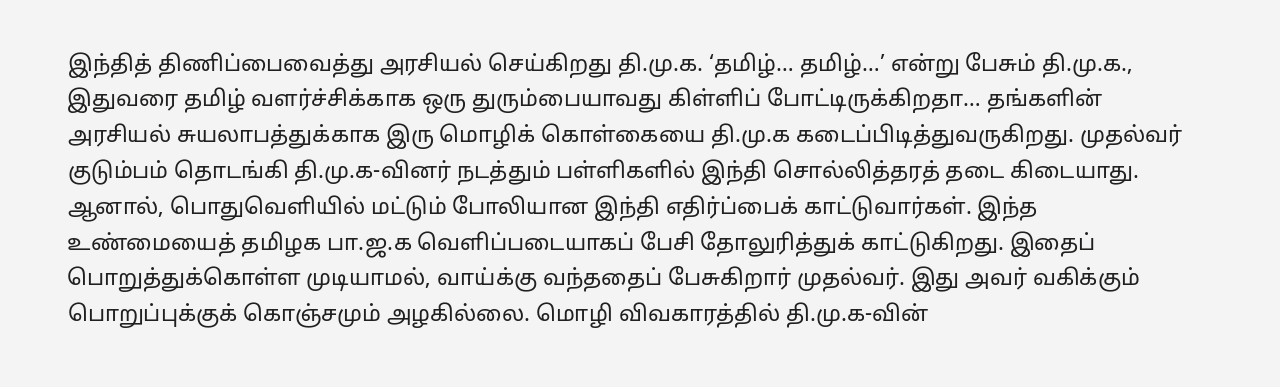இந்தித் திணிப்பைவைத்து அரசியல் செய்கிறது தி.மு.க. ‘தமிழ்… தமிழ்…’ என்று பேசும் தி.மு.க., இதுவரை தமிழ் வளர்ச்சிக்காக ஒரு துரும்பையாவது கிள்ளிப் போட்டிருக்கிறதா… தங்களின் அரசியல் சுயலாபத்துக்காக இரு மொழிக் கொள்கையை தி.மு.க கடைப்பிடித்துவருகிறது. முதல்வர் குடும்பம் தொடங்கி தி.மு.க-வினர் நடத்தும் பள்ளிகளில் இந்தி சொல்லித்தரத் தடை கிடையாது. ஆனால், பொதுவெளியில் மட்டும் போலியான இந்தி எதிர்ப்பைக் காட்டுவார்கள். இந்த உண்மையைத் தமிழக பா.ஜ.க வெளிப்படையாகப் பேசி தோலுரித்துக் காட்டுகிறது. இதைப் பொறுத்துக்கொள்ள முடியாமல், வாய்க்கு வந்ததைப் பேசுகிறார் முதல்வர். இது அவர் வகிக்கும் பொறுப்புக்குக் கொஞ்சமும் அழகில்லை. மொழி விவகாரத்தில் தி.மு.க-வின்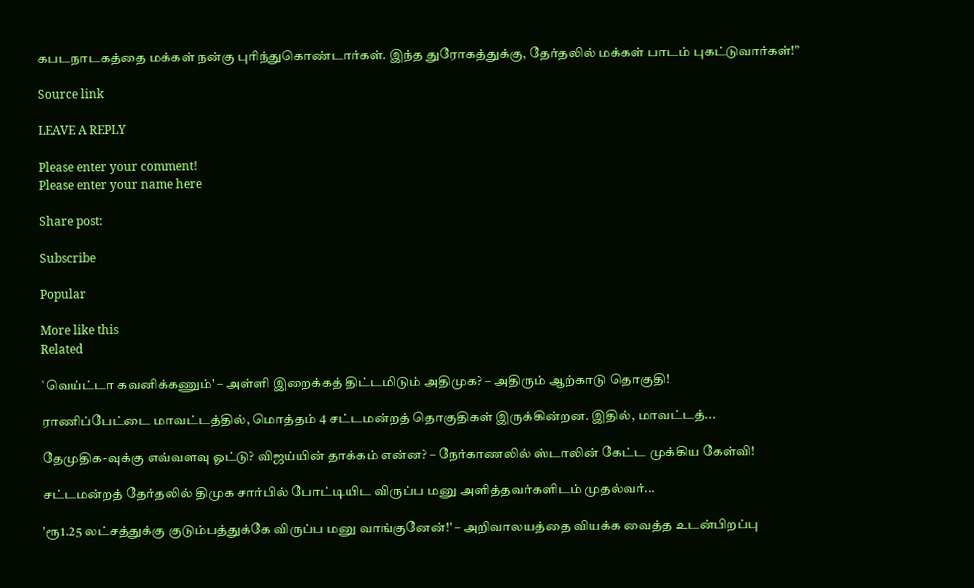கபடநாடகத்தை மக்கள் நன்கு புரிந்துகொண்டார்கள். இந்த துரோகத்துக்கு, தேர்தலில் மக்கள் பாடம் புகட்டுவார்கள்!”

Source link

LEAVE A REPLY

Please enter your comment!
Please enter your name here

Share post:

Subscribe

Popular

More like this
Related

`வெய்ட்டா கவனிக்கணும்' – அள்ளி இறைக்கத் திட்டமிடும் அதிமுக? – அதிரும் ஆற்காடு தொகுதி!

ராணிப்பேட்டை மாவட்டத்தில், மொத்தம் 4 சட்டமன்றத் தொகுதிகள் இருக்கின்றன. இதில், மாவட்டத்...

தேமுதிக-வுக்கு எவ்வளவு ஓட்டு? விஜய்யின் தாக்கம் என்ன? – நேர்காணலில் ஸ்டாலின் கேட்ட முக்கிய கேள்வி!

சட்டமன்றத் தேர்தலில் திமுக சார்பில் போட்டியிட விருப்ப மனு அளித்தவர்களிடம் முதல்வர்...

'ரூ1.25 லட்சத்துக்கு குடும்பத்துக்கே விருப்ப மனு வாங்குனேன்!' – அறிவாலயத்தை வியக்க வைத்த உடன்பிறப்பு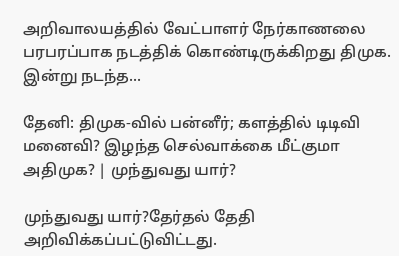அறிவாலயத்தில் வேட்பாளர் நேர்காணலை பரபரப்பாக நடத்திக் கொண்டிருக்கிறது திமுக. இன்று நடந்த...

தேனி: திமுக-வில் பன்னீர்; களத்தில் டிடிவி மனைவி? இழந்த செல்வாக்கை மீட்குமா அதிமுக? | முந்துவது யார்?

முந்துவது யார்?தேர்தல் தேதி அறிவிக்கப்பட்டுவிட்டது.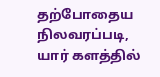தற்போதைய நிலவரப்படி, யார் களத்தில்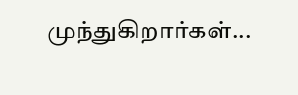முந்துகிறார்கள்...